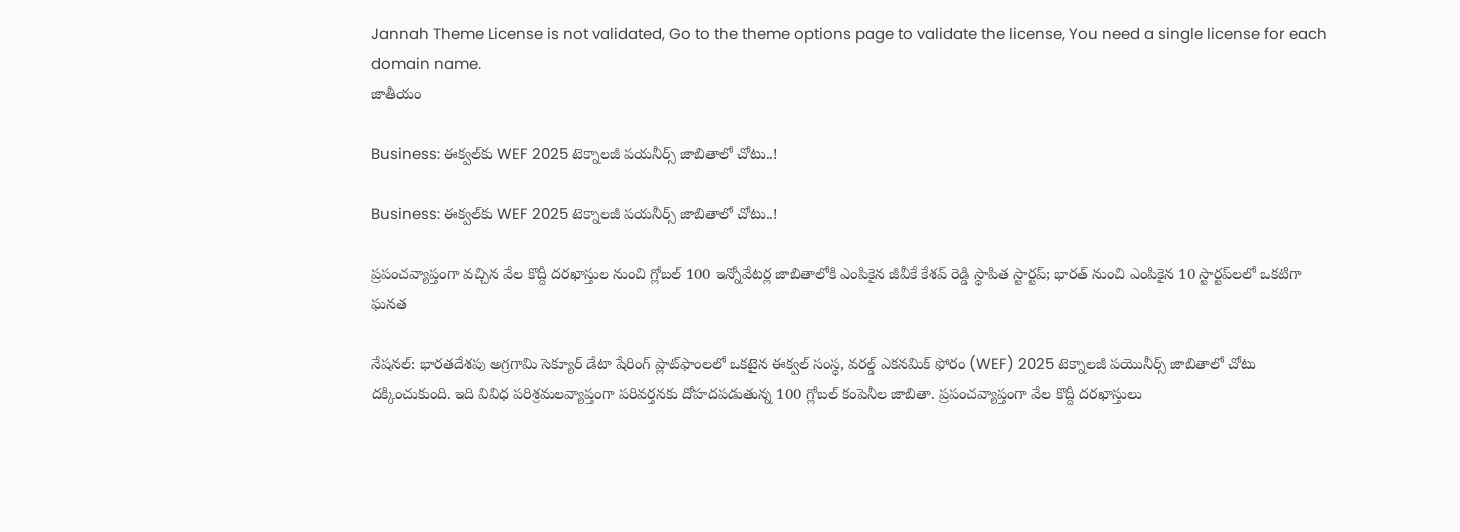Jannah Theme License is not validated, Go to the theme options page to validate the license, You need a single license for each domain name.
జాతీయం

Business: ఈక్వల్‌కు WEF 2025 టెక్నాలజీ పయనీర్స్ జాబితాలో చోటు..!

Business: ఈక్వల్‌కు WEF 2025 టెక్నాలజీ పయనీర్స్ జాబితాలో చోటు..!

ప్రపంచవ్యాప్తంగా వచ్చిన వేల కొద్దీ దరఖాస్తుల నుంచి గ్లోబల్ 100 ఇన్నోవేటర్ల జాబితాలోకి ఎంపికైన జీవీకే కేశవ్ రెడ్డి స్థాపిత స్టార్టప్; భారత్ నుంచి ఎంపికైన 10 స్టార్టప్‌లలో ఒకటిగా ఘనత

నేషనల్: భారతదేశపు అగ్రగామి సెక్యూర్ డేటా షేరింగ్ ప్లాట్‌ఫాంలలో ఒకటైన ఈక్వల్ సంస్థ, వరల్డ్ ఎకనమిక్ ఫోరం (WEF) 2025 టెక్నాలజీ పయొనీర్స్ జాబితాలో చోటు దక్కించుకుంది. ఇది వివిధ పరిశ్రమలవ్యాప్తంగా పరివర్తనకు దోహదపడుతున్న 100 గ్లోబల్ కంపెనీల జాబితా. ప్రపంచవ్యాప్తంగా వేల కొద్దీ దరఖాస్తులు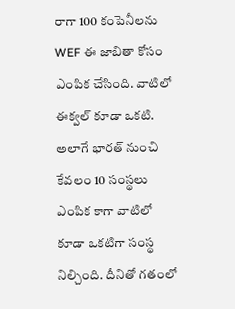రాగా 100 కంపెనీలను WEF ఈ జాబితా కోసం ఎంపిక చేసింది. వాటిలో ఈక్వల్ కూడా ఒకటి. అలాగే భారత్ నుంచి కేవలం 10 సంస్థలు ఎంపిక కాగా వాటిలో కూడా ఒకటిగా సంస్థ నిల్చింది. దీనితో గతంలో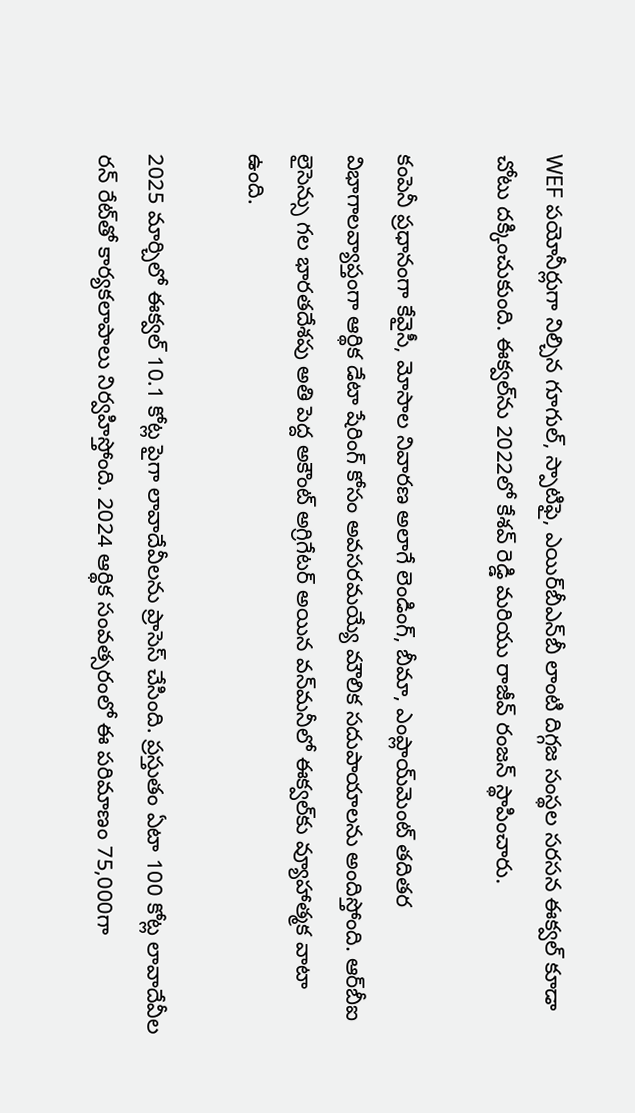WEF పయోనీర్లుగా నిల్చిన గూగుల్, స్పాటిఫై, ఎయిర్‌బీఎన్‌బీ లాంటి దిగ్గజ సంస్థల సరసన ఈక్వల్ కూడా చోటు దక్కించుకుంది. ఈక్వల్‌ను 2022లో కేశవ్ రెడ్డి మరియు రాజీవ్ రంజన్ స్థాపించారు.

కంపెనీ ప్రధానంగా కేవైసీ, మోసాల నివారణ అలాగే లెండింగ్, బీమా, ఎంప్లాయ్‌మెంట్ తదితర విభాగాలవ్యాప్తంగా ఆర్థిక డేటా షేరింగ్‌ కోసం అవసరమయ్యే మౌలిక సదుపాయాలను అందిస్తోంది. ఆర్‌బీఐ లైసెన్సు గల భారతదేశపు అతి పెద్ద అకౌంట్ అగ్రిగేటర్ అయిన వన్‌మనీలో ఈక్వల్‌కు వ్యూహాత్మక వాటా ఉంది.

2025 మార్చిలో ఈక్వల్ 10.1 కోట్ల పైగా లావాదేవీలను ప్రాసెస్ చేసింది. ప్రస్తుతం ఏటా 100 కోట్ల లావాదేవీల రన్ రేట్‌తో కార్యకలాపాలు నిర్వహిస్తోంది. 2024 ఆర్థిక సంవత్సరంలో ఈ పరిమాణం 75,000గా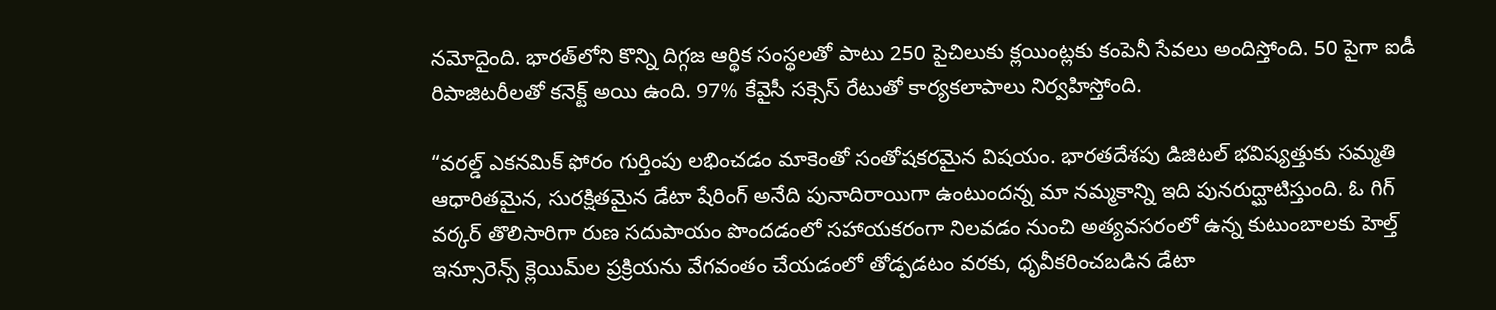నమోదైంది. భారత్‌లోని కొన్ని దిగ్గజ ఆర్థిక సంస్థలతో పాటు 250 పైచిలుకు క్లయింట్లకు కంపెనీ సేవలు అందిస్తోంది. 50 పైగా ఐడీ రిపాజిటరీలతో కనెక్ట్ అయి ఉంది. 97% కేవైసీ సక్సెస్ రేటుతో కార్యకలాపాలు నిర్వహిస్తోంది.

“వరల్డ్ ఎకనమిక్ ఫోరం గుర్తింపు లభించడం మాకెంతో సంతోషకరమైన విషయం. భారతదేశపు డిజిటల్ భవిష్యత్తుకు సమ్మతి ఆధారితమైన, సురక్షితమైన డేటా షేరింగ్ అనేది పునాదిరాయిగా ఉంటుందన్న మా నమ్మకాన్ని ఇది పునరుద్ఘాటిస్తుంది. ఓ గిగ్ వర్కర్‌ తొలిసారిగా రుణ సదుపాయం పొందడంలో సహాయకరంగా నిలవడం నుంచి అత్యవసరంలో ఉన్న కుటుంబాలకు హెల్త్ ఇన్సూరెన్స్ క్లెయిమ్‌ల ప్రక్రియను వేగవంతం చేయడంలో తోడ్పడటం వరకు, ధృవీకరించబడిన డేటా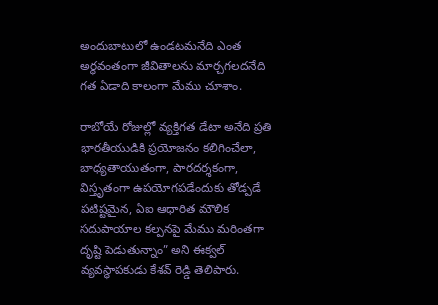అందుబాటులో ఉండటమనేది ఎంత అర్థవంతంగా జీవితాలను మార్చగలదనేది గత ఏడాది కాలంగా మేము చూశాం.

రాబోయే రోజుల్లో వ్యక్తిగత డేటా అనేది ప్రతి భారతీయుడికి ప్రయోజనం కలిగించేలా, బాధ్యతాయుతంగా, పారదర్శకంగా, విస్తృతంగా ఉపయోగపడేందుకు తోడ్పడే పటిష్టమైన, ఏఐ ఆధారిత మౌలిక సదుపాయాల కల్పనపై మేము మరింతగా దృష్టి పెడుతున్నాం” అని ఈక్వల్ వ్యవస్థాపకుడు కేశవ్ రెడ్డి తెలిపారు.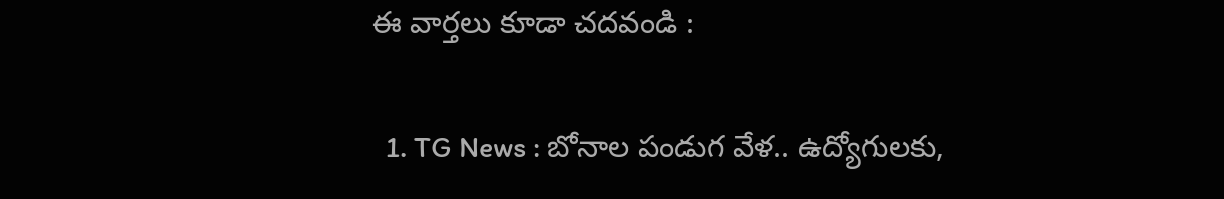ఈ వార్తలు కూడా చదవండి :

  1. TG News : బోనాల పండుగ వేళ.. ఉద్యోగులకు,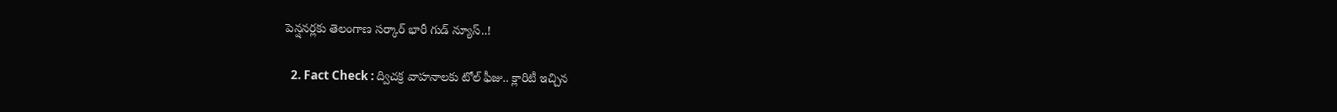పెన్షనర్లకు తెలంగాణ సర్కార్ భారీ గుడ్ న్యూస్..!

  2. Fact Check : ద్విచక్ర వాహనాలకు టోల్ ఫీజు.. క్లారిటీ ఇచ్చిన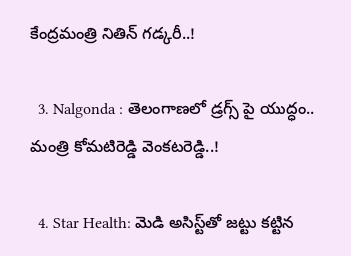కేంద్రమంత్రి నితిన్ గడ్కరీ..!

  3. Nalgonda : తెలంగాణలో డ్రగ్స్ పై యుద్ధం.. మంత్రి కోమటిరెడ్డి వెంకటరెడ్డి..!

  4. Star Health: మెడి అసిస్ట్‌తో జట్టు కట్టిన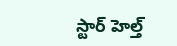స్టార్ హెల్త్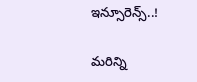ఇన్సూరెన్స్..!

మరిన్ని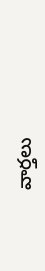వార్తలు